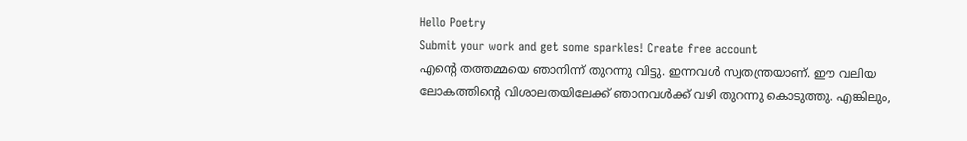Hello Poetry
Submit your work and get some sparkles! Create free account
എന്റെ തത്തമ്മയെ ഞാനിന്ന് തുറന്നു വിട്ടു. ഇന്നവൾ സ്വതന്ത്രയാണ്. ഈ വലിയ ലോകത്തിന്റെ വിശാലതയിലേക്ക് ഞാനവൾക്ക് വഴി തുറന്നു കൊടുത്തു. എങ്കിലും,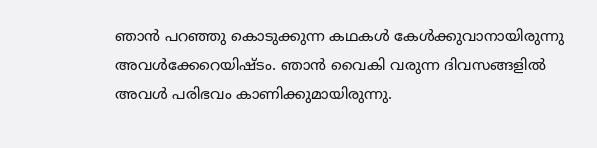ഞാൻ പറഞ്ഞു കൊടുക്കുന്ന കഥകൾ കേൾക്കുവാനായിരുന്നു അവൾക്കേറെയിഷ്ടം. ഞാൻ വൈകി വരുന്ന ദിവസങ്ങളിൽ അവൾ പരിഭവം കാണിക്കുമായിരുന്നു.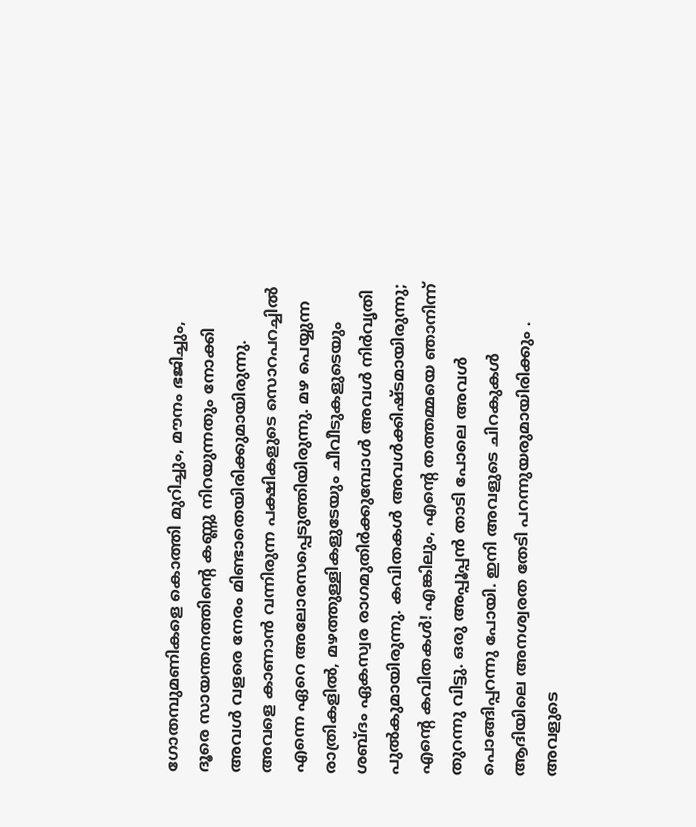ഗോതമ്പുമണികളെ കൊത്തി മുറിച്ചും, മൗനം ഭജിച്ചും, ദൂരെ സായന്തനത്തിന്റെ കണ്ണു നിറയുന്നതും നോക്കി അവൾ വളരെ നേരം മിണ്ടാതെയിരിക്കുമായിരുന്നു. അവളെ കാണാൻ വന്നിരുന്ന പക്ഷികളുടെ സൊറപറച്ചിൽ എന്നെ ഏറെ അലോരസപ്പെടുത്തിയിരുന്നു. മഴ പെയ്യുന്ന രാത്രികളിൽ, മഴത്തുള്ളികളുടേയും ചീവീടുകളുടെയും   ശബ്ദം ഏകസ്വര രാഗമുതിർക്കുമ്പോൾ അവൾ നിർവൃതി പുൽകുമായിരുന്നു. കവിതകൾ അവൾക്കിഷ്ടമായിരുന്നു; എന്റെ കവിതകൾ! എങ്കിലും, എന്റെ തത്തമ്മയെ ഞാനിന്ന് തുറന്നു വിട്ടു. ഒരു അപ്പൂപ്പൻ താടി പോലെ അവൾ പൊങ്ങിപ്പറന്നു പോയി. ഇനി അവളുടെ ചിറകുകൾ ആദിയിലെ അനശ്വരത തേടി പറന്നുയരുമായിരിക്കും . അവളുടെ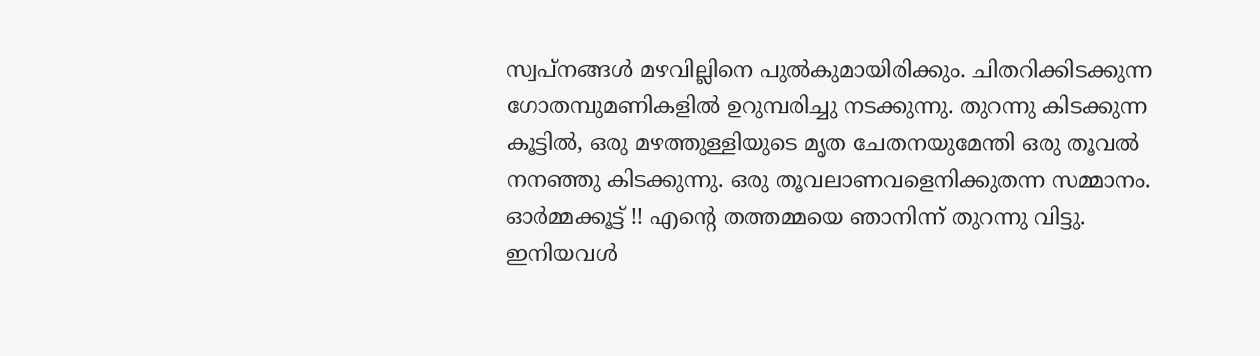സ്വപ്‌നങ്ങൾ മഴവില്ലിനെ പുൽകുമായിരിക്കും. ചിതറിക്കിടക്കുന്ന ഗോതമ്പുമണികളിൽ ഉറുമ്പരിച്ചു നടക്കുന്നു. തുറന്നു കിടക്കുന്ന കൂട്ടിൽ, ഒരു മഴത്തുള്ളിയുടെ മൃത ചേതനയുമേന്തി ഒരു തൂവൽ നനഞ്ഞു കിടക്കുന്നു. ഒരു തൂവലാണവളെനിക്കുതന്ന സമ്മാനം. ഓർമ്മക്കൂട്ട് !! എന്റെ തത്തമ്മയെ ഞാനിന്ന് തുറന്നു വിട്ടു. ഇനിയവൾ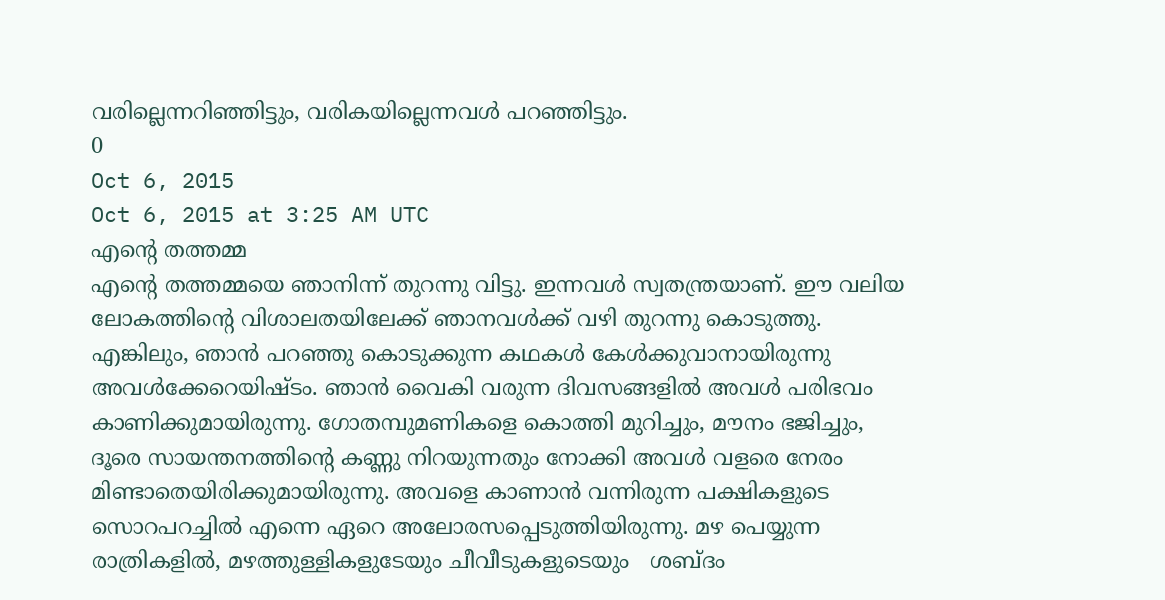വരില്ലെന്നറിഞ്ഞിട്ടും, വരികയില്ലെന്നവൾ പറഞ്ഞിട്ടും.
0
Oct 6, 2015
Oct 6, 2015 at 3:25 AM UTC
എന്റെ തത്തമ്മ
എന്റെ തത്തമ്മയെ ഞാനിന്ന് തുറന്നു വിട്ടു. ഇന്നവൾ സ്വതന്ത്രയാണ്. ഈ വലിയ ലോകത്തിന്റെ വിശാലതയിലേക്ക് ഞാനവൾക്ക് വഴി തുറന്നു കൊടുത്തു. എങ്കിലും, ഞാൻ പറഞ്ഞു കൊടുക്കുന്ന കഥകൾ കേൾക്കുവാനായിരുന്നു അവൾക്കേറെയിഷ്ടം. ഞാൻ വൈകി വരുന്ന ദിവസങ്ങളിൽ അവൾ പരിഭവം കാണിക്കുമായിരുന്നു. ഗോതമ്പുമണികളെ കൊത്തി മുറിച്ചും, മൗനം ഭജിച്ചും, ദൂരെ സായന്തനത്തിന്റെ കണ്ണു നിറയുന്നതും നോക്കി അവൾ വളരെ നേരം മിണ്ടാതെയിരിക്കുമായിരുന്നു. അവളെ കാണാൻ വന്നിരുന്ന പക്ഷികളുടെ സൊറപറച്ചിൽ എന്നെ ഏറെ അലോരസപ്പെടുത്തിയിരുന്നു. മഴ പെയ്യുന്ന രാത്രികളിൽ, മഴത്തുള്ളികളുടേയും ചീവീടുകളുടെയും   ശബ്ദം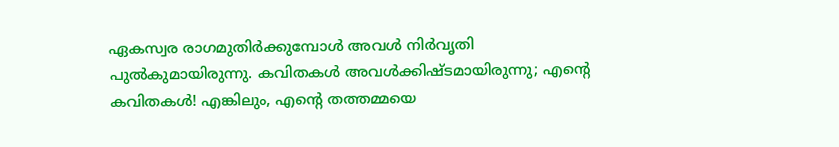ഏകസ്വര രാഗമുതിർക്കുമ്പോൾ അവൾ നിർവൃതി പുൽകുമായിരുന്നു. കവിതകൾ അവൾക്കിഷ്ടമായിരുന്നു; എന്റെ കവിതകൾ! എങ്കിലും, എന്റെ തത്തമ്മയെ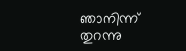ഞാനിന്ന് തുറന്നു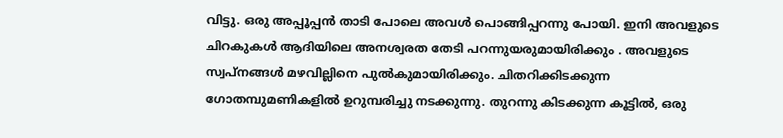വിട്ടു. ഒരു അപ്പൂപ്പൻ താടി പോലെ അവൾ പൊങ്ങിപ്പറന്നു പോയി. ഇനി അവളുടെ ചിറകുകൾ ആദിയിലെ അനശ്വരത തേടി പറന്നുയരുമായിരിക്കും . അവളുടെ സ്വപ്‌നങ്ങൾ മഴവില്ലിനെ പുൽകുമായിരിക്കും. ചിതറിക്കിടക്കുന്ന ഗോതമ്പുമണികളിൽ ഉറുമ്പരിച്ചു നടക്കുന്നു. തുറന്നു കിടക്കുന്ന കൂട്ടിൽ, ഒരു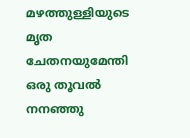മഴത്തുള്ളിയുടെ മൃത ചേതനയുമേന്തി ഒരു തൂവൽ നനഞ്ഞു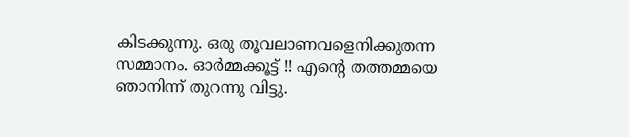കിടക്കുന്നു. ഒരു തൂവലാണവളെനിക്കുതന്ന സമ്മാനം. ഓർമ്മക്കൂട്ട് !! എന്റെ തത്തമ്മയെ ഞാനിന്ന് തുറന്നു വിട്ടു.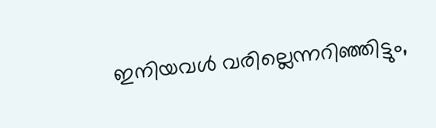ഇനിയവൾ വരില്ലെന്നറിഞ്ഞിട്ടും,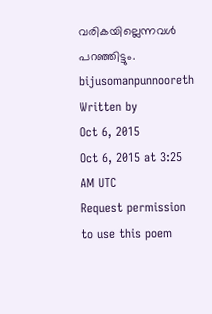വരികയില്ലെന്നവൾ പറഞ്ഞിട്ടും.
bijusomanpunnooreth
Written by
Oct 6, 2015
Oct 6, 2015 at 3:25 AM UTC
Request permission to use this poem